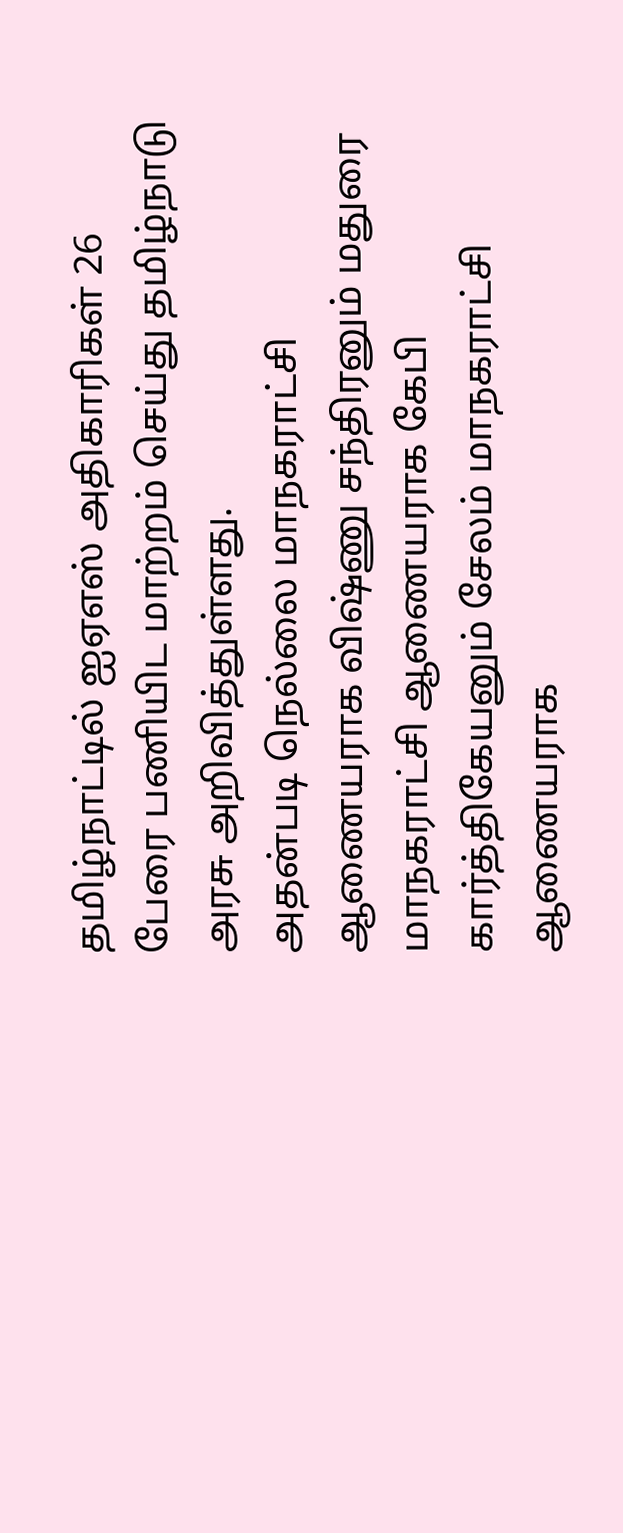தமிழ்நாட்டில் ஐஏஎஸ் அதிகாரிகள் 26 பேரை பணியிட மாற்றம் செய்து தமிழ்நாடு அரசு அறிவித்துள்ளது.
அதன்படி நெல்லை மாநகராட்சி ஆணையராக விஷ்ணு சந்திரனும் மதுரை மாநகராட்சி ஆணையராக கேபி கார்த்திகேயனும் சேலம் மாநகராட்சி ஆணையராக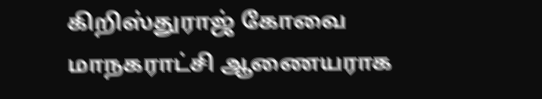கிறிஸ்துராஜ் கோவை மாநகராட்சி ஆணையராக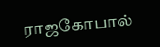ராஜகோபால்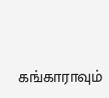கங்காராவும்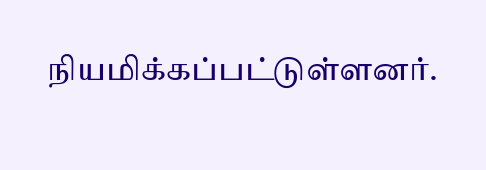நியமிக்கப்பட்டுள்ளனர்.